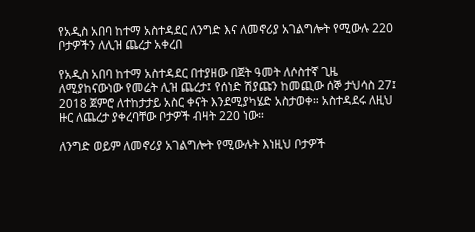የአዲስ አበባ ከተማ አስተዳደር ለንግድ እና ለመኖሪያ አገልግሎት የሚውሉ 220 ቦታዎችን ለሊዝ ጨረታ አቀረበ

የአዲስ አበባ ከተማ አስተዳደር በተያዘው በጀት ዓመት ለሶስተኛ ጊዜ ለሚያከናውነው የመሬት ሊዝ ጨረታ፤ የሰነድ ሽያጩን ከመጪው ሰኞ ታህሳስ 27፤ 2018 ጀምሮ ለተከታታይ አስር ቀናት እንደሚያካሄድ አስታወቀ። አስተዳደሩ ለዚህ ዙር ለጨረታ ያቀረባቸው ቦታዎች ብዛት 220 ነው።

ለንግድ ወይም ለመኖሪያ አገልግሎት የሚውሉት እነዚህ ቦታዎች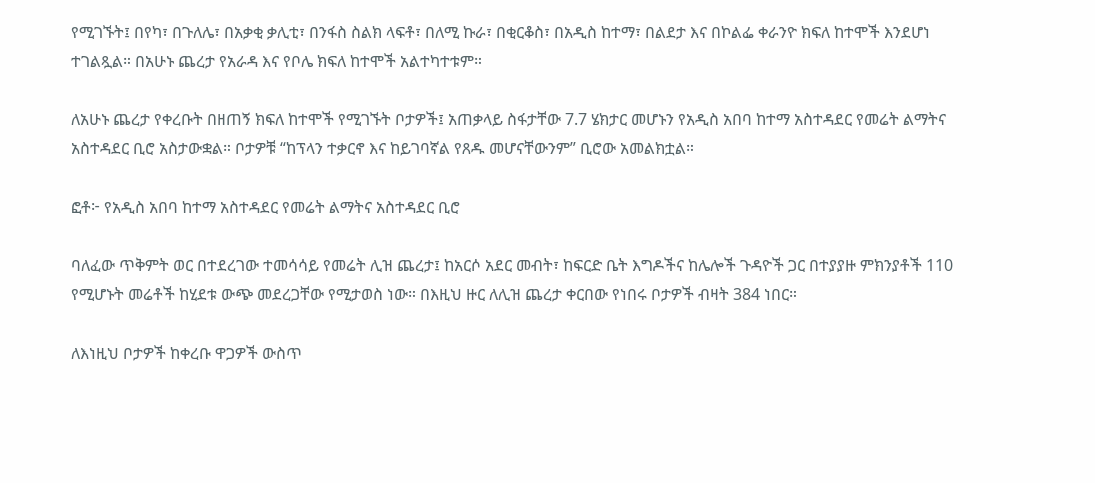የሚገኙት፤ በየካ፣ በጉለሌ፣ በአቃቂ ቃሊቲ፣ በንፋስ ስልክ ላፍቶ፣ በለሚ ኩራ፣ በቂርቆስ፣ በአዲስ ከተማ፣ በልደታ እና በኮልፌ ቀራንዮ ክፍለ ከተሞች እንደሆነ ተገልጿል። በአሁኑ ጨረታ የአራዳ እና የቦሌ ክፍለ ከተሞች አልተካተቱም።

ለአሁኑ ጨረታ የቀረቡት በዘጠኝ ክፍለ ከተሞች የሚገኙት ቦታዎች፤ አጠቃላይ ስፋታቸው 7.7 ሄክታር መሆኑን የአዲስ አበባ ከተማ አስተዳደር የመሬት ልማትና አስተዳደር ቢሮ አስታውቋል። ቦታዎቹ “ከፕላን ተቃርኖ እና ከይገባኛል የጸዱ መሆናቸውንም” ቢሮው አመልክቷል።

ፎቶ፦ የአዲስ አበባ ከተማ አስተዳደር የመሬት ልማትና አስተዳደር ቢሮ

ባለፈው ጥቅምት ወር በተደረገው ተመሳሳይ የመሬት ሊዝ ጨረታ፤ ከአርሶ አደር መብት፣ ከፍርድ ቤት እግዶችና ከሌሎች ጉዳዮች ጋር በተያያዙ ምክንያቶች 110 የሚሆኑት መሬቶች ከሂደቱ ውጭ መደረጋቸው የሚታወስ ነው። በእዚህ ዙር ለሊዝ ጨረታ ቀርበው የነበሩ ቦታዎች ብዛት 384 ነበር።

ለእነዚህ ቦታዎች ከቀረቡ ዋጋዎች ውስጥ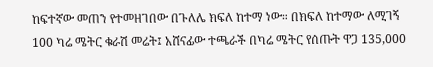ከፍተኛው መጠን የተመዘገበው በጉለሌ ክፍለ ከተማ ነው። በክፍለ ከተማው ለሚገኝ 100 ካሬ ሜትር ቁራሽ መሬት፤ አሸናፊው ተጫራች በካሬ ሜትር የሰጡት ዋጋ 135,000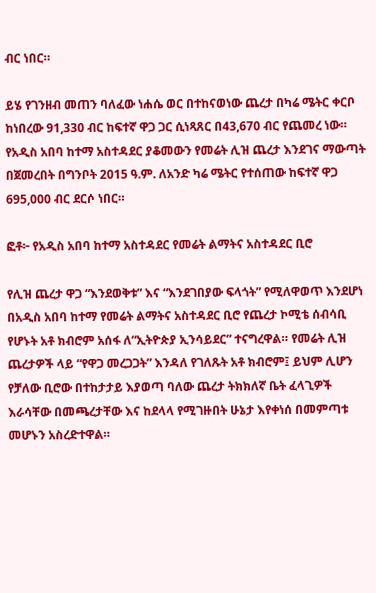ብር ነበር።

ይሄ የገንዘብ መጠን ባለፈው ነሐሴ ወር በተከናወነው ጨረታ በካሬ ሜትር ቀርቦ ከነበረው 91,330 ብር ከፍተኛ ዋጋ ጋር ሲነጻጸር በ43,670 ብር የጨመረ ነው። የአዲስ አበባ ከተማ አስተዳደር ያቆመውን የመሬት ሊዝ ጨረታ እንደገና ማውጣት በጀመረበት በግንቦት 2015 ዓ.ም. ለአንድ ካሬ ሜትር የተሰጠው ከፍተኛ ዋጋ 695,000 ብር ደርሶ ነበር።

ፎቶ፦ የአዲስ አበባ ከተማ አስተዳደር የመሬት ልማትና አስተዳደር ቢሮ

የሊዝ ጨረታ ዋጋ “እንደወቅቱ” እና “እንደገበያው ፍላጎት” የሚለዋወጥ እንደሆነ በአዲስ አበባ ከተማ የመሬት ልማትና አስተዳደር ቢሮ የጨረታ ኮሚቴ ሰብሳቢ የሆኑት አቶ ክብሮም አሰፋ ለ“ኢትዮጵያ ኢንሳይደር” ተናግረዋል። የመሬት ሊዝ ጨረታዎች ላይ “የዋጋ መረጋጋት” እንዳለ የገለጹት አቶ ክብሮም፤ ይህም ሊሆን የቻለው ቢሮው በተከታታይ እያወጣ ባለው ጨረታ ትክክለኛ ቤት ፈላጊዎች እራሳቸው በመጫረታቸው እና ከደላላ የሚገዙበት ሁኔታ እየቀነሰ በመምጣቱ መሆኑን አስረድተዋል።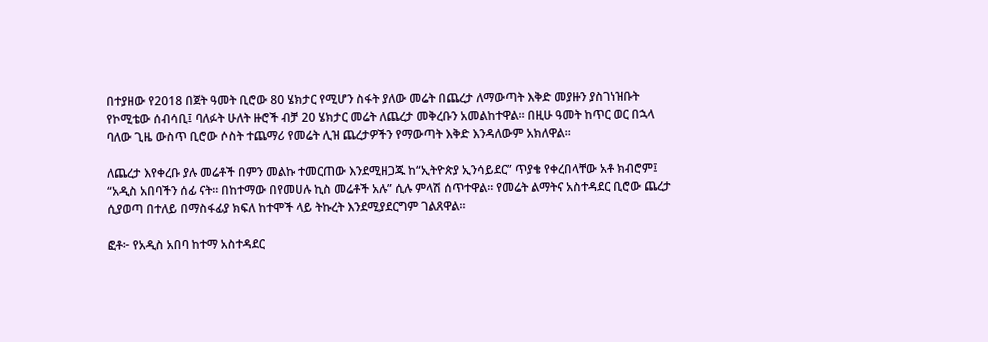በተያዘው የ2018 በጀት ዓመት ቢሮው 80 ሄክታር የሚሆን ስፋት ያለው መሬት በጨረታ ለማውጣት እቅድ መያዙን ያስገነዝቡት የኮሚቴው ሰብሳቢ፤ ባለፉት ሁለት ዙሮች ብቻ 20 ሄክታር መሬት ለጨረታ መቅረቡን አመልከተዋል። በዚሁ ዓመት ከጥር ወር በኋላ ባለው ጊዜ ውስጥ ቢሮው ሶስት ተጨማሪ የመሬት ሊዝ ጨረታዎችን የማውጣት እቅድ እንዳለውም አክለዋል።

ለጨረታ እየቀረቡ ያሉ መሬቶች በምን መልኩ ተመርጠው እንደሚዘጋጁ ከ“ኢትዮጵያ ኢንሳይደር” ጥያቄ የቀረበላቸው አቶ ክብሮም፤ “አዲስ አበባችን ሰፊ ናት። በከተማው በየመሀሉ ኪስ መሬቶች አሉ” ሲሉ ምላሽ ሰጥተዋል። የመሬት ልማትና አስተዳደር ቢሮው ጨረታ ሲያወጣ በተለይ በማስፋፊያ ክፍለ ከተሞች ላይ ትኩረት እንደሚያደርግም ገልጸዋል።

ፎቶ፦ የአዲስ አበባ ከተማ አስተዳደር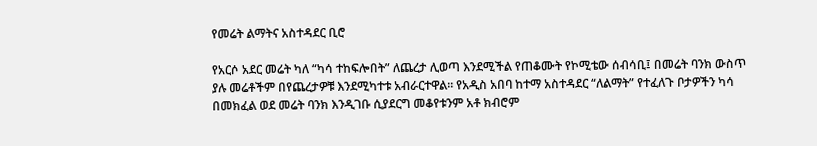የመሬት ልማትና አስተዳደር ቢሮ

የአርሶ አደር መሬት ካለ “ካሳ ተከፍሎበት” ለጨረታ ሊወጣ እንደሚችል የጠቆሙት የኮሚቴው ሰብሳቢ፤ በመሬት ባንክ ውስጥ ያሉ መሬቶችም በየጨረታዎቹ እንደሚካተቱ አብራርተዋል። የአዲስ አበባ ከተማ አስተዳደር “ለልማት” የተፈለጉ ቦታዎችን ካሳ በመክፈል ወደ መሬት ባንክ እንዲገቡ ሲያደርግ መቆየቱንም አቶ ክብሮም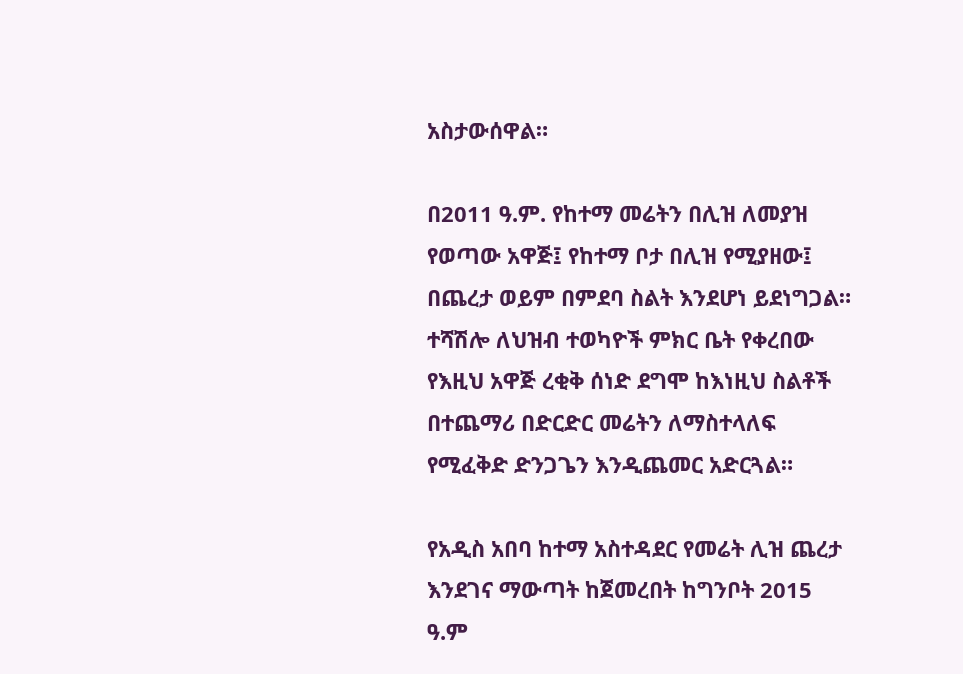አስታውሰዋል።

በ2011 ዓ.ም. የከተማ መሬትን በሊዝ ለመያዝ የወጣው አዋጅ፤ የከተማ ቦታ በሊዝ የሚያዘው፤ በጨረታ ወይም በምደባ ስልት እንደሆነ ይደነግጋል። ተሻሽሎ ለህዝብ ተወካዮች ምክር ቤት የቀረበው የእዚህ አዋጅ ረቂቅ ሰነድ ደግሞ ከእነዚህ ስልቶች በተጨማሪ በድርድር መሬትን ለማስተላለፍ የሚፈቅድ ድንጋጌን እንዲጨመር አድርጓል።

የአዲስ አበባ ከተማ አስተዳደር የመሬት ሊዝ ጨረታ እንደገና ማውጣት ከጀመረበት ከግንቦት 2015 ዓ.ም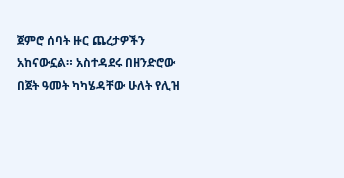ጀምሮ ሰባት ዙር ጨረታዎችን አከናውኗል። አስተዳደሩ በዘንድሮው በጀት ዓመት ካካሄዳቸው ሁለት የሊዝ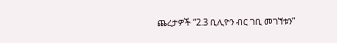ጨረታዎች “2.3 ቢሊዮን ብር ገቢ መገኘቱን”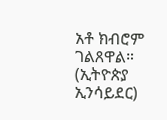አቶ ክብሮም ገልጸዋል። (ኢትዮጵያ ኢንሳይደር)